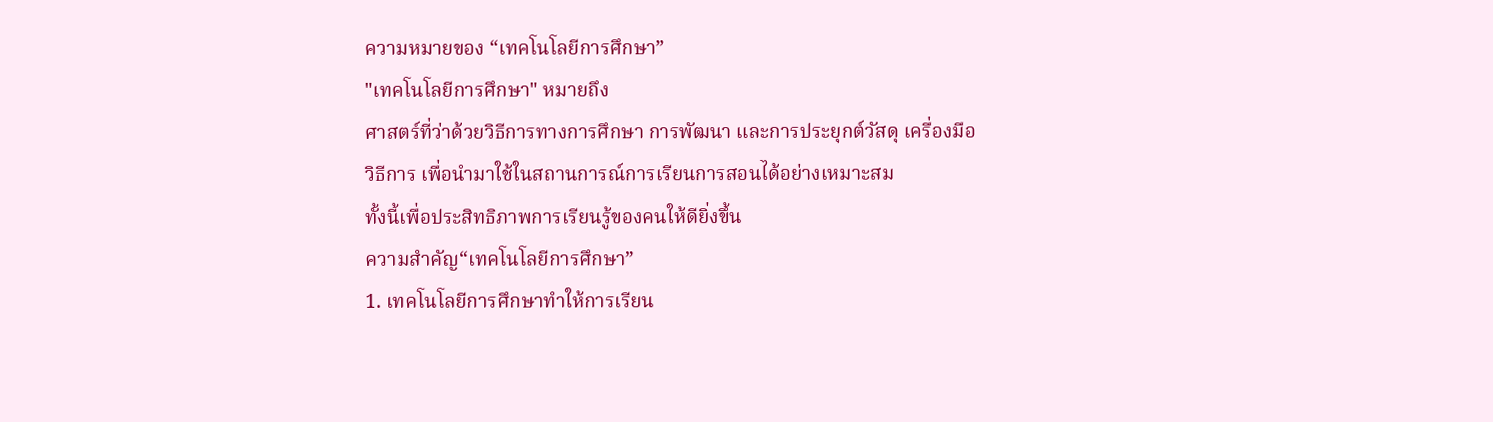ความหมายของ “เทคโนโลยีการศึกษา”
"เทคโนโลยีการศึกษา" หมายถึง
ศาสตร์ที่ว่าด้วยวิธีการทางการศึกษา การพัฒนา และการประยุกต์วัสดุ เครื่องมือ
วิธีการ เพื่อนำมาใช้ในสถานการณ์การเรียนการสอนได้อย่างเหมาะสม
ทั้งนี้เพื่อประสิทธิภาพการเรียนรู้ของคนให้ดียิ่งขึ้น
ความสำคัญ“เทคโนโลยีการศึกษา”
1. เทคโนโลยีการศึกษาทำให้การเรียน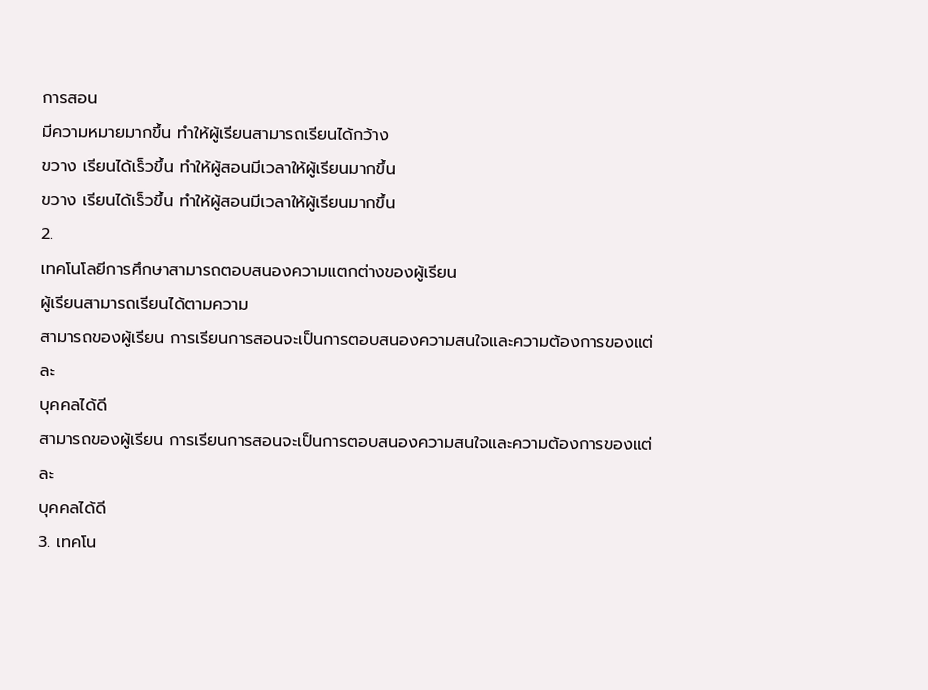การสอน
มีความหมายมากขึ้น ทำให้ผู้เรียนสามารถเรียนได้กว้าง
ขวาง เรียนได้เร็วขึ้น ทำให้ผู้สอนมีเวลาให้ผู้เรียนมากขึ้น
ขวาง เรียนได้เร็วขึ้น ทำให้ผู้สอนมีเวลาให้ผู้เรียนมากขึ้น
2.
เทคโนโลยีการศึกษาสามารถตอบสนองความแตกต่างของผู้เรียน
ผู้เรียนสามารถเรียนได้ตามความ
สามารถของผู้เรียน การเรียนการสอนจะเป็นการตอบสนองความสนใจและความต้องการของแต่ละ
บุคคลได้ดี
สามารถของผู้เรียน การเรียนการสอนจะเป็นการตอบสนองความสนใจและความต้องการของแต่ละ
บุคคลได้ดี
3. เทคโน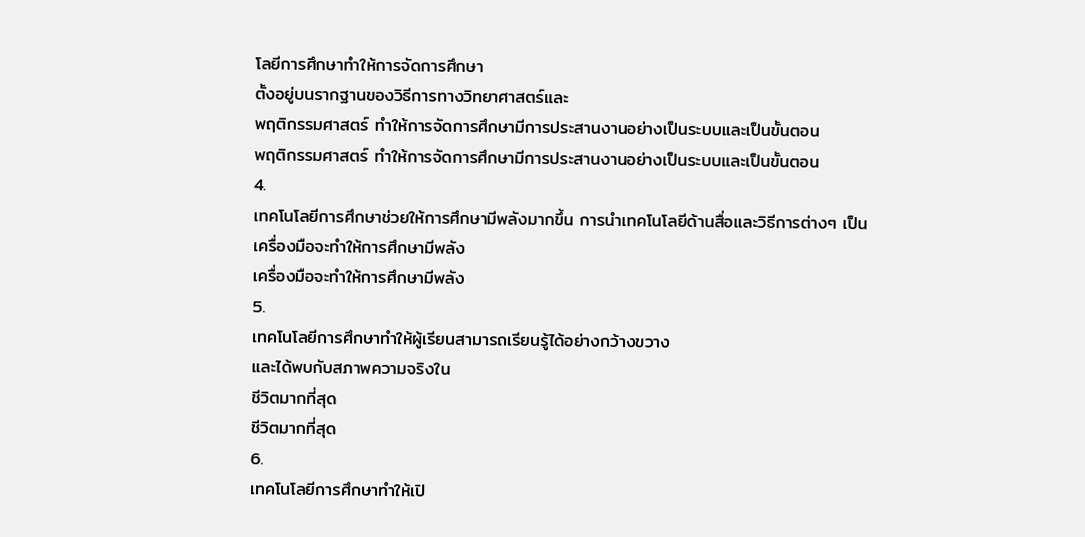โลยีการศึกษาทำให้การจัดการศึกษา
ตั้งอยู่บนรากฐานของวิธีการทางวิทยาศาสตร์และ
พฤติกรรมศาสตร์ ทำให้การจัดการศึกษามีการประสานงานอย่างเป็นระบบและเป็นขั้นตอน
พฤติกรรมศาสตร์ ทำให้การจัดการศึกษามีการประสานงานอย่างเป็นระบบและเป็นขั้นตอน
4.
เทคโนโลยีการศึกษาช่วยให้การศึกษามีพลังมากขึ้น การนำเทคโนโลยีด้านสื่อและวิธีการต่างๆ เป็น
เครื่องมือจะทำให้การศึกษามีพลัง
เครื่องมือจะทำให้การศึกษามีพลัง
5.
เทคโนโลยีการศึกษาทำให้ผู้เรียนสามารถเรียนรู้ได้อย่างกว้างขวาง
และได้พบกับสภาพความจริงใน
ชีวิตมากที่สุด
ชีวิตมากที่สุด
6.
เทคโนโลยีการศึกษาทำให้เปิ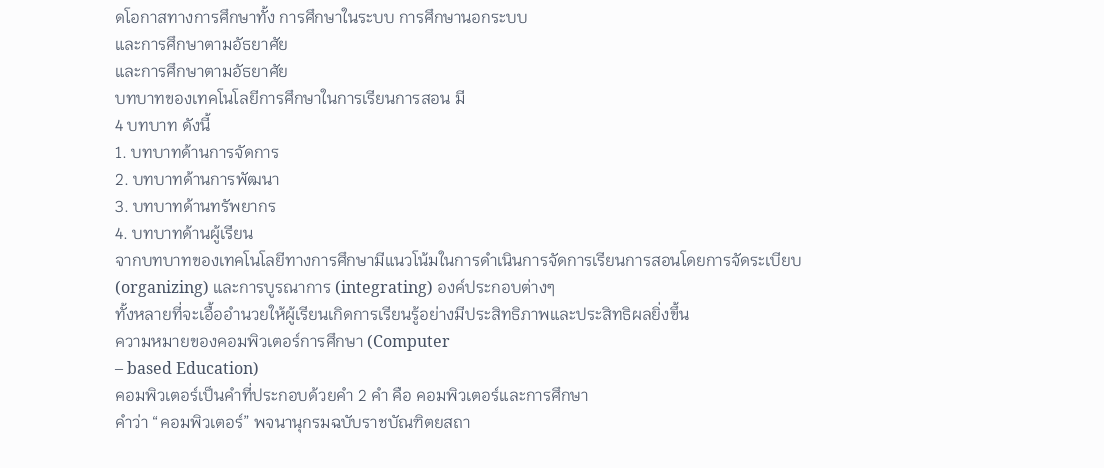ดโอกาสทางการศึกษาทั้ง การศึกษาในระบบ การศึกษานอกระบบ
และการศึกษาตามอัธยาศัย
และการศึกษาตามอัธยาศัย
บทบาทของเทคโนโลยีการศึกษาในการเรียนการสอน มี
4 บทบาท ดังนี้
1. บทบาทด้านการจัดการ
2. บทบาทด้านการพัฒนา
3. บทบาทด้านทรัพยากร
4. บทบาทด้านผู้เรียน
จากบทบาทของเทคโนโลยีทางการศึกษามีแนวโน้มในการดำเนินการจัดการเรียนการสอนโดยการจัดระเบียบ (organizing) และการบูรณาการ (integrating) องค์ประกอบต่างๆ
ทั้งหลายที่จะเอื้ออำนวยให้ผู้เรียนเกิดการเรียนรู้อย่างมีประสิทธิภาพและประสิทธิผลยิ่งขึ้น
ความหมายของคอมพิวเตอร์การศึกษา (Computer
– based Education)
คอมพิวเตอร์เป็นคำที่ประกอบด้วยคำ 2 คำ คือ คอมพิวเตอร์และการศึกษา
คำว่า “คอมพิวเตอร์” พจนานุกรมฉบับราชบัณฑิตยสถา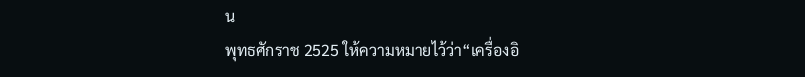น
พุทธศักราช 2525 ให้ความหมายไว้ว่า“เครื่องอิ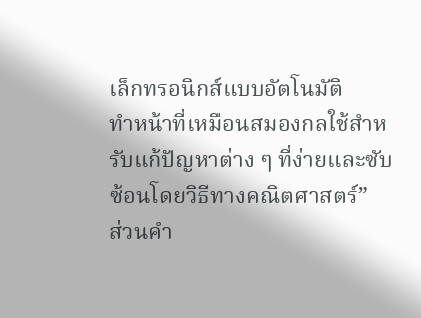เล็กทรอนิกส์แบบอัตโนมัติ
ทำหน้าที่เหมือนสมองกลใช้สำหรับแก้ปัญหาต่าง ๆ ที่ง่ายและซับซ้อนโดยวิธีทางคณิตศาสตร์”
ส่วนคำ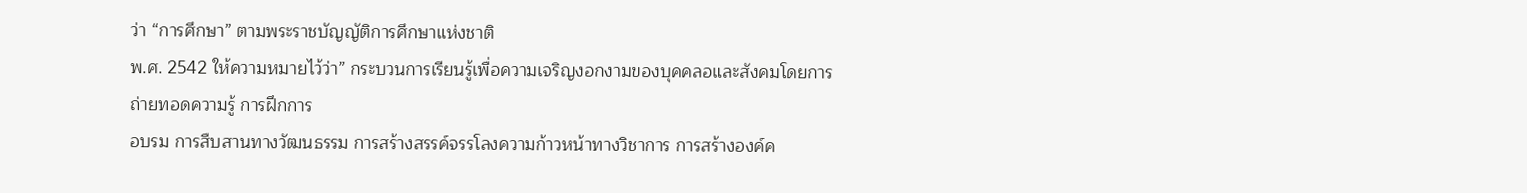ว่า “การศึกษา” ตามพระราชบัญญัติการศึกษาแห่งชาติ
พ.ศ. 2542 ให้ความหมายไว้ว่า” กระบวนการเรียนรู้เพื่อความเจริญงอกงามของบุคคลอและสังคมโดยการถ่ายทอดความรู้ การฝึกการ
อบรม การสืบสานทางวัฒนธรรม การสร้างสรรค์จรรโลงความก้าวหน้าทางวิชาการ การสร้างองค์ค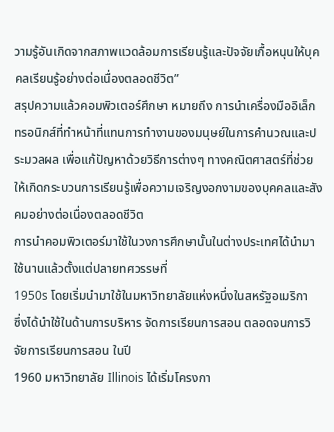วามรู้อันเกิดจากสภาพแวดล้อมการเรียนรู้และปัจจัยเกื้อหนุนให้บุคคลเรียนรู้อย่างต่อเนื่องตลอดชีวิต”
สรุปความแล้วคอมพิวเตอร์ศึกษา หมายถึง การนำเครื่องมืออิเล็กทรอนิกส์ที่ทำหน้าที่แทนการทำงานของมนุษย์ในการคำนวณและประมวลผล เพื่อแก้ปัญหาด้วยวิธีการต่างๆ ทางคณิตศาสตร์ที่ช่วยให้เกิดกระบวนการเรียนรู้เพื่อความเจริญงอกงามของบุคคลและสังคมอย่างต่อเนื่องตลอดชีวิต
การนำคอมพิวเตอร์มาใช้ในวงการศึกษานั้นในต่างประเทศได้นำมาใช้นานแล้วตั้งแต่ปลายทศวรรษที่
1950s โดยเริ่มนำมาใช้ในมหาวิทยาลัยแห่งหนึ่งในสหรัฐอเมริกา
ซึ่งได้นำใช้ในด้านการบริหาร จัดการเรียนการสอน ตลอดจนการวิจัยการเรียนการสอน ในปี
1960 มหาวิทยาลัย Illinois ได้เริ่มโครงกา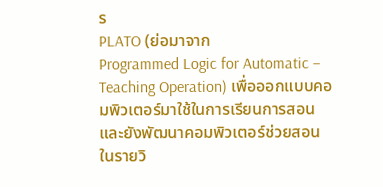ร
PLATO (ย่อมาจาก
Programmed Logic for Automatic – Teaching Operation) เพื่อออกแบบคอมพิวเตอร์มาใช้ในการเรียนการสอน
และยังพัฒนาคอมพิวเตอร์ช่วยสอนในรายวิ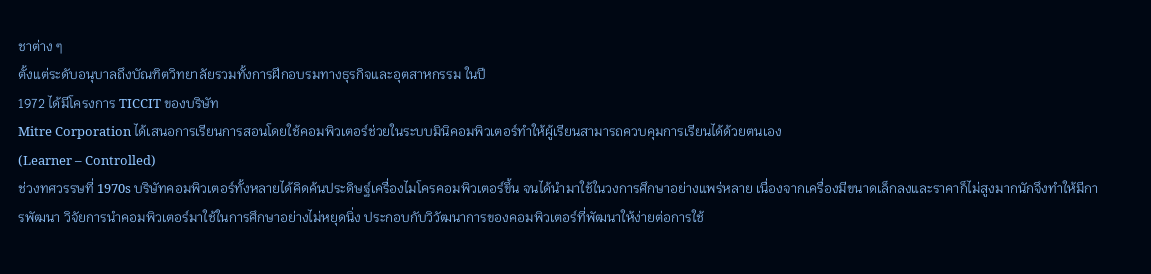ชาต่าง ๆ
ตั้งแต่ระดับอนุบาลถึงบัณฑิตวิทยาลัยรวมทั้งการฝึกอบรมทางธุรกิจและอุตสาหกรรม ในปี
1972 ได้มีโครงการ TICCIT ของบริษัท
Mitre Corporation ได้เสนอการเรียนการสอนโดยใช้คอมพิวเตอร์ช่วยในระบบมินิคอมพิวเตอร์ทำให้ผู้เรียนสามารถควบคุมการเรียนได้ด้วยตนเอง
(Learner – Controlled)
ช่วงทศวรรษที่ 1970s บริษัทคอมพิวเตอร์ทั้งหลายได้คิดค้นประดิษฐ์เครื่องไมโครคอมพิวเตอร์ขึ้น จนได้นำมาใช้ในวงการศึกษาอย่างแพร่หลาย เนื่องจากเครื่องมีขนาดเล็กลงและราคาก็ไม่สูงมากนักจึงทำให้มีการพัฒนา วิจัยการนำคอมพิวเตอร์มาใช้ในการศึกษาอย่างไม่หยุดนิ่ง ประกอบกับวิวัฒนาการของคอมพิวเตอร์ที่พัฒนาให้ง่ายต่อการใช้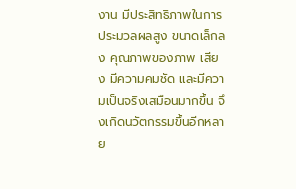งาน มีประสิทธิภาพในการประมวลผลสูง ขนาดเล็กลง คุณภาพของภาพ เสียง มีความคมชัด และมีความเป็นจริงเสมือนมากขึ้น จึงเกิดนวัตกรรมขึ้นอีกหลาย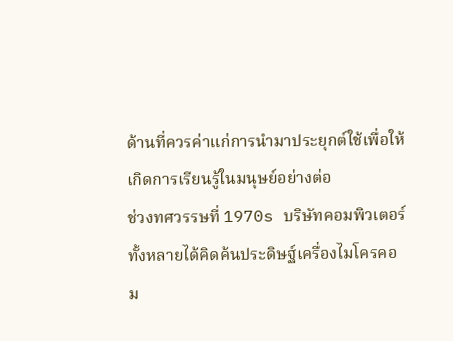ด้านที่ควรค่าแก่การนำมาประยุกต์ใช้เพื่อให้เกิดการเรียนรู้ในมนุษย์อย่างต่อ
ช่วงทศวรรษที่ 1970s บริษัทคอมพิวเตอร์ทั้งหลายได้คิดค้นประดิษฐ์เครื่องไมโครคอม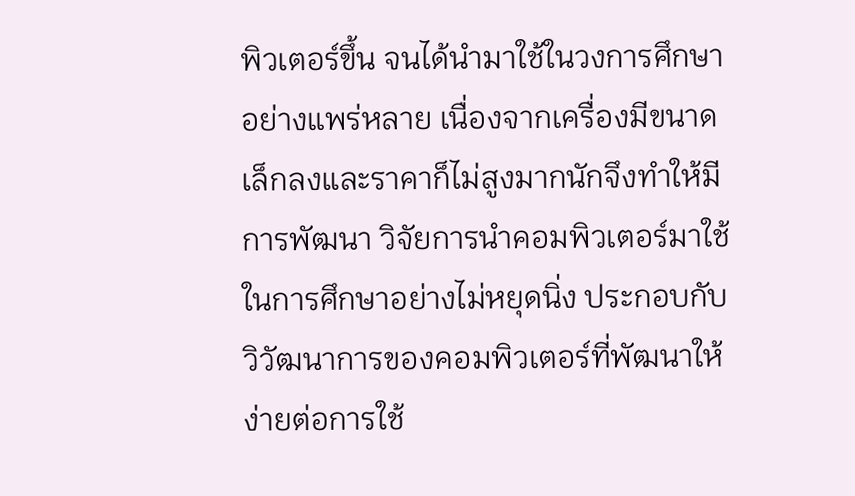พิวเตอร์ขึ้น จนได้นำมาใช้ในวงการศึกษาอย่างแพร่หลาย เนื่องจากเครื่องมีขนาดเล็กลงและราคาก็ไม่สูงมากนักจึงทำให้มีการพัฒนา วิจัยการนำคอมพิวเตอร์มาใช้ในการศึกษาอย่างไม่หยุดนิ่ง ประกอบกับวิวัฒนาการของคอมพิวเตอร์ที่พัฒนาให้ง่ายต่อการใช้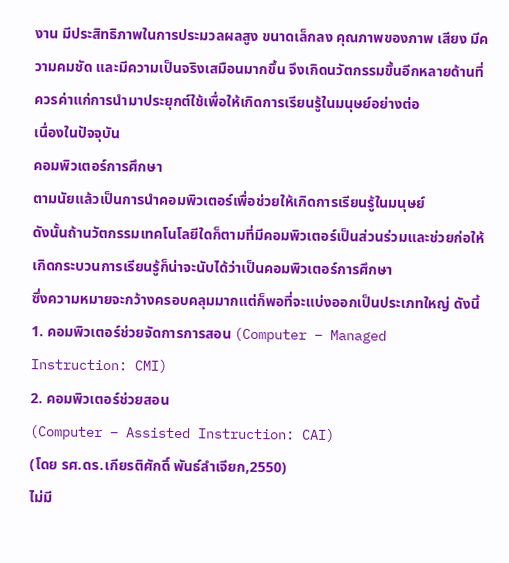งาน มีประสิทธิภาพในการประมวลผลสูง ขนาดเล็กลง คุณภาพของภาพ เสียง มีความคมชัด และมีความเป็นจริงเสมือนมากขึ้น จึงเกิดนวัตกรรมขึ้นอีกหลายด้านที่ควรค่าแก่การนำมาประยุกต์ใช้เพื่อให้เกิดการเรียนรู้ในมนุษย์อย่างต่อ
เนื่องในปัจจุบัน
คอมพิวเตอร์การศึกษา
ตามนัยแล้วเป็นการนำคอมพิวเตอร์เพื่อช่วยให้เกิดการเรียนรู้ในมนุษย์
ดังนั้นถ้านวัตกรรมเทคโนโลยีใดก็ตามที่มีคอมพิวเตอร์เป็นส่วนร่วมและช่วยก่อให้เกิดกระบวนการเรียนรู้ก็น่าจะนับได้ว่าเป็นคอมพิวเตอร์การศึกษา
ซึ่งความหมายจะกว้างครอบคลุมมากแต่ก็พอที่จะแบ่งออกเป็นประเภทใหญ่ ดังนี้
1. คอมพิวเตอร์ช่วยจัดการการสอน (Computer – Managed Instruction: CMI)
2. คอมพิวเตอร์ช่วยสอน
(Computer – Assisted Instruction: CAI)
(โดย รศ.ดร.เกียรติศักดิ์ พันธ์ลำเจียก,2550)
ไม่มี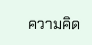ความคิด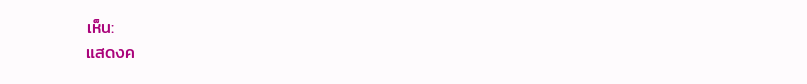เห็น:
แสดงค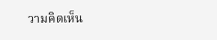วามคิดเห็น